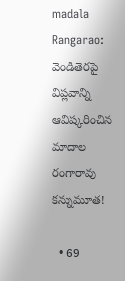madala Rangarao: వెండితెరపై విప్లవాన్ని ఆవిష్కరించిన మాదాల రంగారావు కన్నుమూత!

  • 69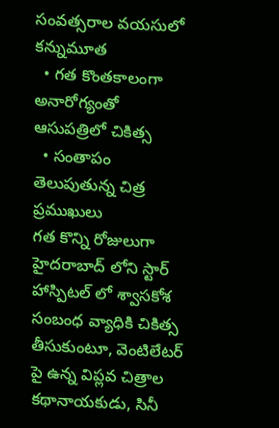సంవత్సరాల వయసులో కన్నుమూత
  • గత కొంతకాలంగా అనారోగ్యంతో ఆసుపత్రిలో చికిత్స
  • సంతాపం తెలుపుతున్న చిత్ర ప్రముఖులు
గత కొన్ని రోజులుగా హైదరాబాద్ లోని స్టార్ హాస్పిటల్ లో శ్వాసకోశ సంబంధ వ్యాధికి చికిత్స తీసుకుంటూ, వెంటిలేటర్ పై ఉన్న విప్లవ చిత్రాల కథానాయకుడు, సినీ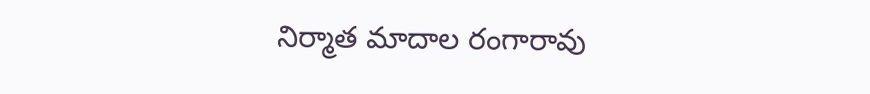నిర్మాత మాదాల రంగారావు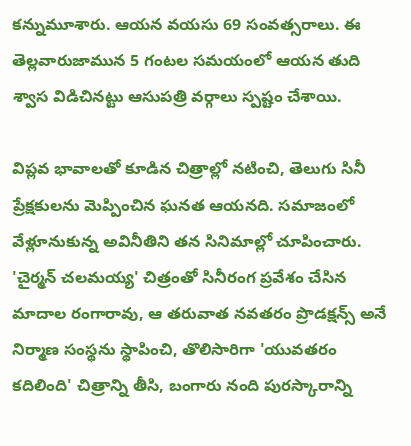కన్నుమూశారు. ఆయన వయసు 69 సంవత్సరాలు. ఈ తెల్లవారుజామున 5 గంటల సమయంలో ఆయన తుది శ్వాస విడిచినట్టు ఆసుపత్రి వర్గాలు స్పష్టం చేశాయి.

విప్లవ భావాలతో కూడిన చిత్రాల్లో నటించి, తెలుగు సినీ ప్రేక్షకులను మెప్పించిన ఘనత ఆయనది. సమాజంలో వేళ్లూనుకున్న అవినీతిని తన సినిమాల్లో చూపించారు. 'చైర్మన్ చలమయ్య' చిత్రంతో సినీరంగ ప్రవేశం చేసిన మాదాల రంగారావు, ఆ తరువాత నవతరం ప్రొడక్షన్స్ అనే నిర్మాణ సంస్థను స్థాపించి, తొలిసారిగా 'యువతరం కదిలింది' చిత్రాన్ని తీసి, బంగారు నంది పురస్కారాన్ని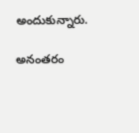అందుకున్నారు.

అనంతరం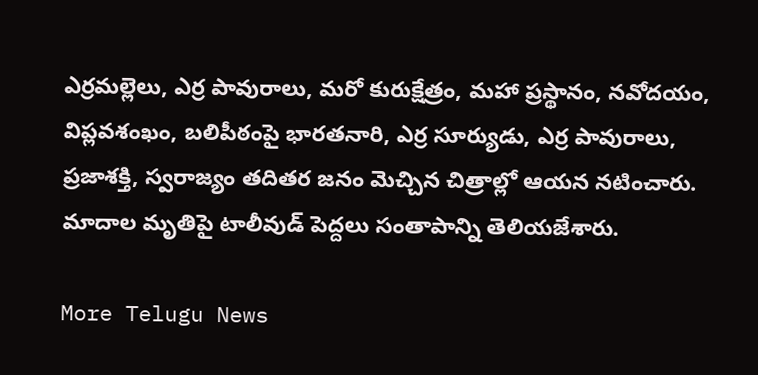ఎర్రమల్లెలు, ఎర్ర పావురాలు, మరో కురుక్షేత్రం, మహా ప్రస్థానం, నవోదయం, విప్లవశంఖం, బలిపీఠంపై భారతనారి, ఎర్ర సూర్యుడు, ఎర్ర పావురాలు, ప్రజాశక్తి, స్వరాజ్యం తదితర జనం మెచ్చిన చిత్రాల్లో ఆయన నటించారు. మాదాల మృతిపై టాలీవుడ్ పెద్దలు సంతాపాన్ని తెలియజేశారు.

More Telugu News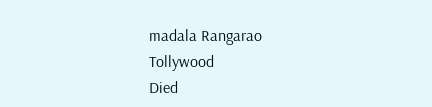madala Rangarao
Tollywood
Died